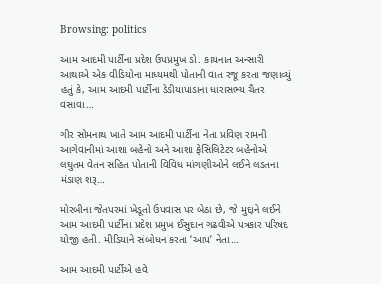Browsing: politics

આમ આદમી પાર્ટીના પ્રદેશ ઉપપ્રમુખ ડો. કાયનાત અન્સારી આથાએ એક વીડિયોના માધ્યમથી પોતાની વાત રજૂ કરતા જણાવ્યું હતું કે, આમ આદમી પાર્ટીના ડેડીયાપાડાના ધારાસભ્ય ચૈતર વસાવા…

ગીર સોમનાથ ખાતે આમ આદમી પાર્ટીના નેતા પ્રવિણ રામની આગેવાનીમાં આશા બહેનો અને આશા ફેસિલિટેટર બહેનોએ લઘુતમ વેતન સહિત પોતાની વિવિધ માંગણીઓને લઈને લડતના મંડાણ શરૂ…

મોરબીના જેતપરમાં ખેડૂતો ઉપવાસ પર બેઠા છે, જે મુદ્દાને લઈને આમ આદમી પાર્ટીના પ્રદેશ પ્રમુખ ઈસુદાન ગઢવીએ પત્રકાર પરિષદ યોજી હતી. મીડિયાને સંબોધન કરતા ‘આપ’ નેતા…

આમ આદમી પાર્ટીએ હવે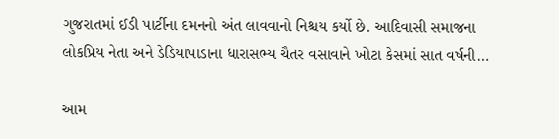ગુજરાતમાં ઈડી પાર્ટીના દમનનો અંત લાવવાનો નિશ્ચય કર્યો છે. આદિવાસી સમાજના લોકપ્રિય નેતા અને ડેડિયાપાડાના ધારાસભ્ય ચૈતર વસાવાને ખોટા કેસમાં સાત વર્ષની…

આમ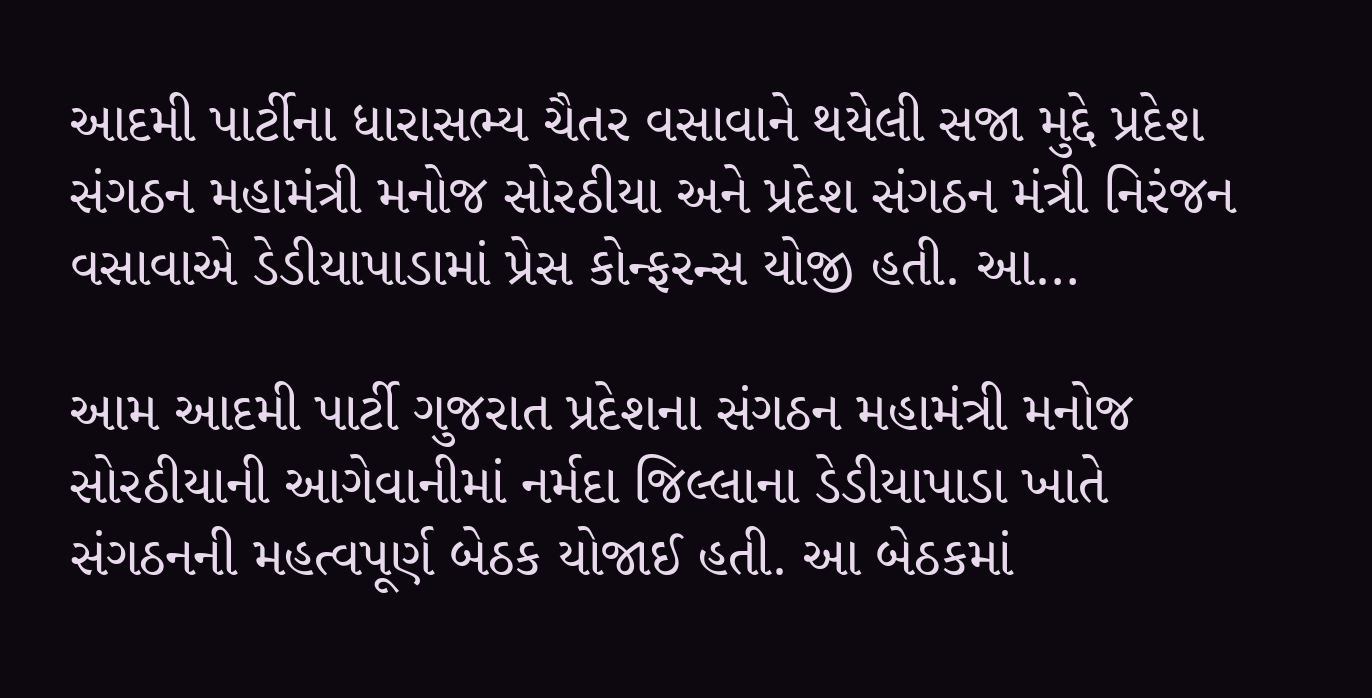આદમી પાર્ટીના ધારાસભ્ય ચૈતર વસાવાને થયેલી સજા મુદ્દે પ્રદેશ સંગઠન મહામંત્રી મનોજ સોરઠીયા અને પ્રદેશ સંગઠન મંત્રી નિરંજન વસાવાએ ડેડીયાપાડામાં પ્રેસ કોન્ફરન્સ યોજી હતી. આ…

આમ આદમી પાર્ટી ગુજરાત પ્રદેશના સંગઠન મહામંત્રી મનોજ સોરઠીયાની આગેવાનીમાં નર્મદા જિલ્લાના ડેડીયાપાડા ખાતે સંગઠનની મહત્વપૂર્ણ બેઠક યોજાઈ હતી. આ બેઠકમાં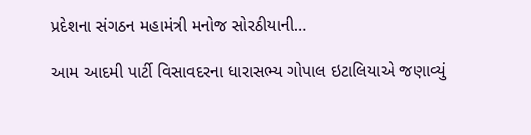પ્રદેશના સંગઠન મહામંત્રી મનોજ સોરઠીયાની…

આમ આદમી પાર્ટી વિસાવદરના ધારાસભ્ય ગોપાલ ઇટાલિયાએ જણાવ્યું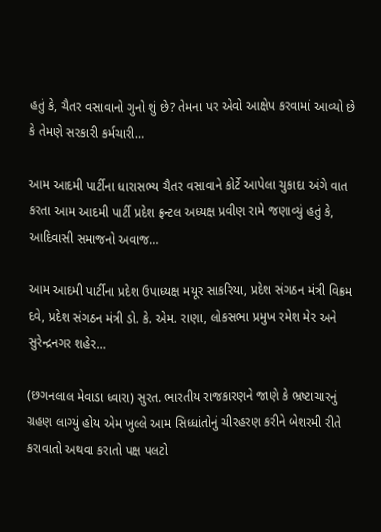હતું કે, ચૈતર વસાવાનો ગુનો શું છે? તેમના પર એવો આક્ષેપ કરવામાં આવ્યો છે કે તેમણે સરકારી કર્મચારી…

આમ આદમી પાર્ટીના ધારાસભ્ય ચૈતર વસાવાને કોર્ટે આપેલા ચુકાદા અંગે વાત કરતા આમ આદમી પાર્ટી પ્રદેશ ફ્રન્ટલ અધ્યક્ષ પ્રવીણ રામે જણાવ્યું હતું કે, આદિવાસી સમાજનો અવાજ…

આમ આદમી પાર્ટીના પ્રદેશ ઉપાધ્યક્ષ મયૂર સાકરિયા, પ્રદેશ સંગઠન મંત્રી વિક્રમ દવે, પ્રદેશ સંગઠન મંત્રી ડો. કે. એમ. રાણા, લોકસભા પ્રમુખ રમેશ મેર અને સુરેન્દ્રનગર શહેર…

(છગનલાલ મેવાડા ધ્વારા) સુરત. ભારતીય રાજકારણને જાણે કે ભ્રષ્ટાચારનું ગ્રહણ લાગ્યું હોય એમ ખુલ્લે આમ સિધ્ધાંતોનું ચીરહરણ કરીને બેશરમી રીતે કરાવાતો અથવા કરાતો પક્ષ પલટો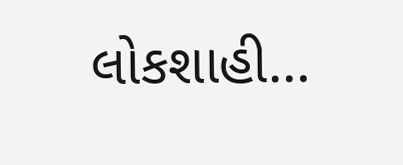લોકશાહી…